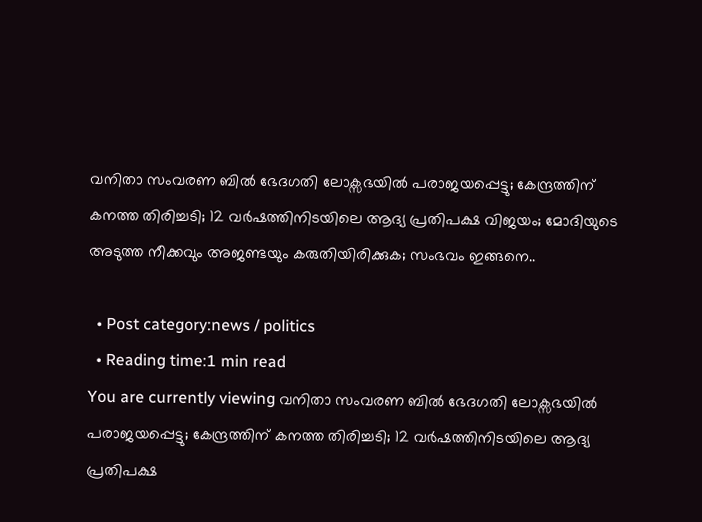വനിതാ സംവരണ ബിൽ ഭേദഗതി ലോക്സഭയിൽ പരാജയപ്പെട്ടു; കേന്ദ്രത്തിന് കനത്ത തിരിച്ചടി; 12 വർ‍ഷത്തിനിടയിലെ ആദ്യ പ്രതിപക്ഷ വിജയം; മോദിയുടെ അടുത്ത നീക്കവും അജണ്ടയും കരുതിയിരിക്കുക; സംഭവം ഇങ്ങനെ..

  • Post category:news / politics
  • Reading time:1 min read
You are currently viewing വനിതാ സംവരണ ബിൽ ഭേദഗതി ലോക്സഭയിൽ പരാജയപ്പെട്ടു; കേന്ദ്രത്തിന് കനത്ത തിരിച്ചടി; 12 വർ‍ഷത്തിനിടയിലെ ആദ്യ പ്രതിപക്ഷ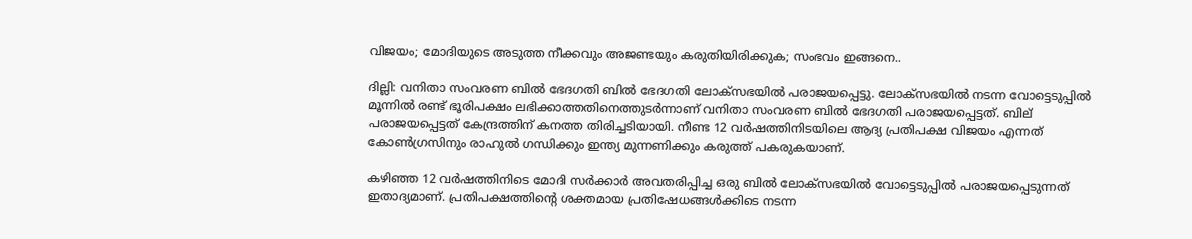വിജയം; മോദിയുടെ അടുത്ത നീക്കവും അജണ്ടയും കരുതിയിരിക്കുക; സംഭവം ഇങ്ങനെ..

ദില്ലി: വനിതാ സംവരണ ബിൽ ഭേദഗതി ബിൽ ഭേദഗതി ലോക്സഭയിൽ പരാജയപ്പെട്ടു. ലോക്സഭയിൽ നടന്ന വോട്ടെടുപ്പിൽ മൂന്നിൽ രണ്ട് ഭൂരിപക്ഷം ലഭിക്കാത്തതിനെത്തുടർന്നാണ് വനിതാ സംവരണ ബിൽ ഭേദഗതി പരാജയപ്പെട്ടത്. ബില് പരാജയപ്പെട്ടത് കേന്ദ്രത്തിന് കനത്ത തിരിച്ചടിയായി. നീണ്ട 12 വർ‍ഷത്തിനിടയിലെ ആദ്യ പ്രതിപക്ഷ വിജയം എന്നത് കോൺഗ്രസിനും രാഹുൽ ഗന്ധിക്കും ഇന്ത്യ മുന്നണിക്കും കരുത്ത് പകരുകയാണ്.

കഴിഞ്ഞ 12 വർഷത്തിനിടെ മോദി സർക്കാർ അവതരിപ്പിച്ച ഒരു ബിൽ ലോക്സഭയിൽ വോട്ടെടുപ്പിൽ പരാജയപ്പെടുന്നത് ഇതാദ്യമാണ്. പ്രതിപക്ഷത്തിൻ്റെ ശക്തമായ പ്രതിഷേധങ്ങൾക്കിടെ നടന്ന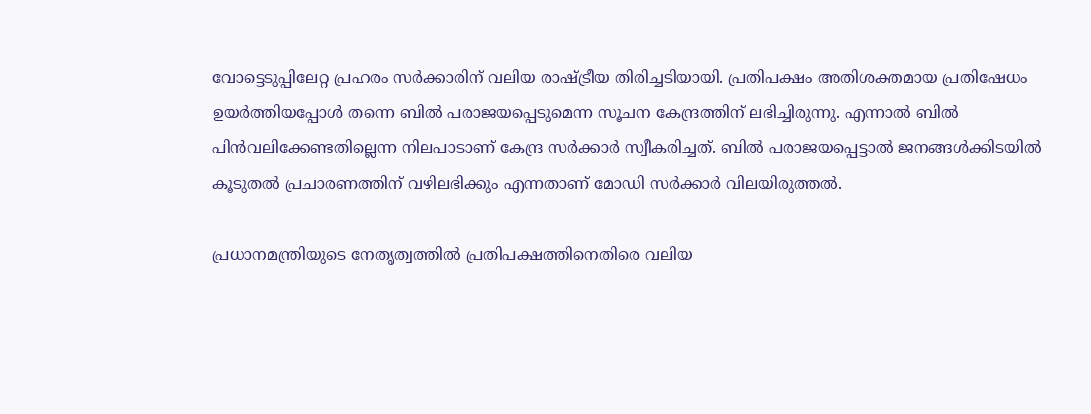വോട്ടെടുപ്പിലേറ്റ പ്രഹരം സർക്കാരിന് വലിയ രാഷ്ട്രീയ തിരിച്ചടിയായി. പ്രതിപക്ഷം അതിശക്തമായ പ്രതിഷേധം ഉയർത്തിയപ്പോൾ തന്നെ ബിൽ പരാജയപ്പെടുമെന്ന സൂചന കേന്ദ്രത്തിന് ലഭിച്ചിരുന്നു. എന്നാൽ ബിൽ പിന്‍വലിക്കേണ്ടതില്ലെന്ന നിലപാടാണ് കേന്ദ്ര സര്‍ക്കാര്‍ സ്വീകരിച്ചത്. ബില്‍ പരാജയപ്പെട്ടാൽ ജനങ്ങൾക്കിടയിൽ കൂടുതൽ പ്രചാരണത്തിന് വഴിലഭിക്കും എന്നതാണ് മോഡി സർക്കാർ വിലയിരുത്തൽ.

പ്രധാനമന്ത്രിയുടെ നേതൃത്വത്തിൽ പ്രതിപക്ഷത്തിനെതിരെ വലിയ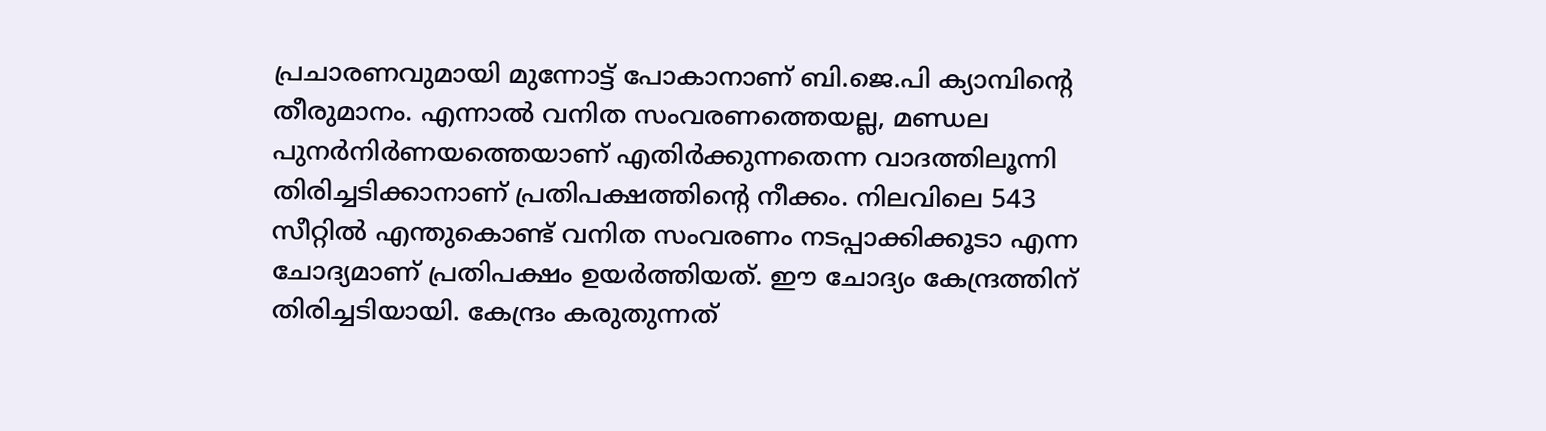പ്രചാരണവുമായി മുന്നോട്ട് പോകാനാണ് ബി.ജെ.പി ക്യാമ്പിന്‍റെ തീരുമാനം. എന്നാൽ വനിത സംവരണത്തെയല്ല, മണ്ഡല പുനർനിർണയത്തെയാണ് എതിർക്കുന്നതെന്ന വാദത്തിലൂന്നി തിരിച്ചടിക്കാനാണ് പ്രതിപക്ഷത്തിന്‍റെ നീക്കം. നിലവിലെ 543 സീറ്റിൽ എന്തുകൊണ്ട് വനിത സംവരണം നടപ്പാക്കിക്കൂടാ എന്ന ചോദ്യമാണ് പ്രതിപക്ഷം ഉയർത്തിയത്. ഈ ചോദ്യം കേന്ദ്രത്തിന് തിരിച്ചടിയായി. കേന്ദ്രം കരുതുന്നത്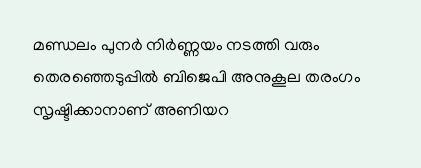മണ്ഡലം പുനർ നിർണ്ണയം നടത്തി വരും തെരഞ്ഞെടുപ്പിൽ ബിജെപി അനുകൂല തരംഗം സൃഷ്ടിക്കാനാണ് അണിയറ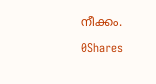നീക്കം.

0Shares